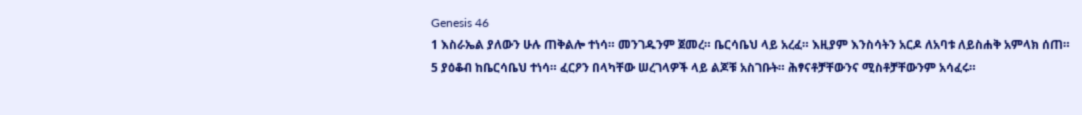Genesis 46
1 እስራኤል ያለውን ሁሉ ጠቅልሎ ተነሳ። መንገዱንም ጀመረ። ቤርሳቤህ ላይ አረፈ። እዚያም እንስሳትን አርዶ ለአባቱ ለይስሐቅ አምላክ ሰጠ።
5 ያዕቆብ ከቤርሳቤህ ተነሳ። ፈርዖን በላካቸው ሠረገላዎች ላይ ልጆቹ አስገቡት። ሕፃናቶቻቸውንና ሚስቶቻቸውንም አሳፈሩ።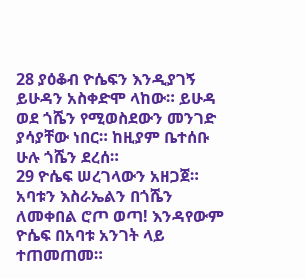28 ያዕቆብ ዮሴፍን እንዲያገኝ ይሁዳን አስቀድሞ ላከው። ይሁዳ ወደ ጎሼን የሚወስደውን መንገድ ያሳያቸው ነበር። ከዚያም ቤተሰቡ ሁሉ ጎሼን ደረሰ።
29 ዮሴፍ ሠረገላውን አዘጋጀ። አባቱን እስራኤልን በጎሼን ለመቀበል ሮጦ ወጣ! እንዳየውም ዮሴፍ በአባቱ አንገት ላይ ተጠመጠመ።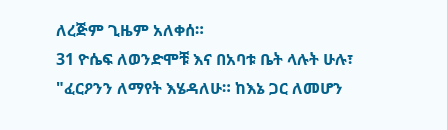ለረጅም ጊዜም አለቀሰ።
31 ዮሴፍ ለወንድሞቹ እና በአባቱ ቤት ላሉት ሁሉ፣ "ፈርዖንን ለማየት እሄዳለሁ። ከእኔ ጋር ለመሆን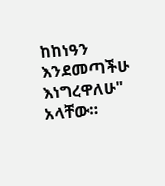ከከነዓን እንደመጣችሁ እነግረዋለሁ" አላቸው።